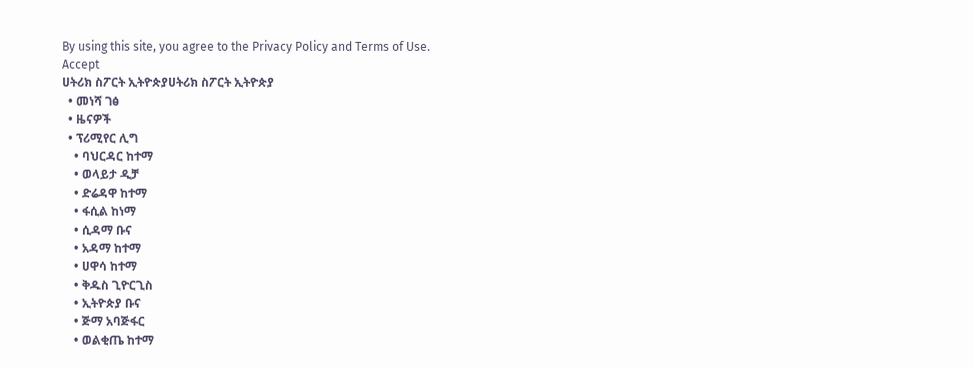By using this site, you agree to the Privacy Policy and Terms of Use.
Accept
ሀትሪክ ስፖርት ኢትዮጵያሀትሪክ ስፖርት ኢትዮጵያ
  • መነሻ ገፅ
  • ዜናዎች
  • ፕሪሚየር ሊግ
    • ባህርዳር ከተማ
    • ወላይታ ዲቻ
    • ድሬዳዋ ከተማ
    • ፋሲል ከነማ
    • ሲዳማ ቡና
    • አዳማ ከተማ
    • ሀዋሳ ከተማ
    • ቅዱስ ጊዮርጊስ
    • ኢትዮጵያ ቡና
    • ጅማ አባጅፋር
    • ወልቂጤ ከተማ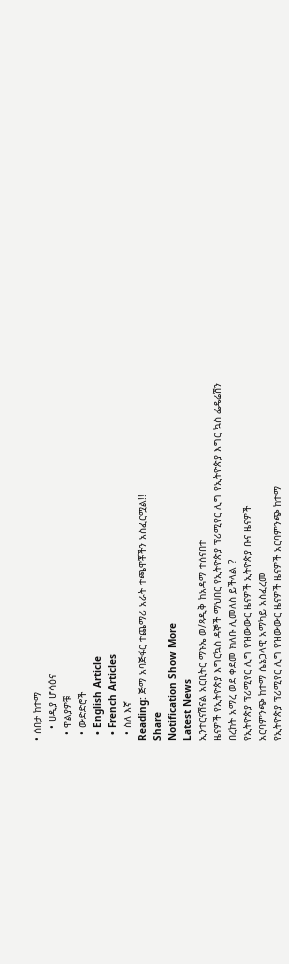• ሰበታ ከተማ
    • ሀዲያ ሆሳዕና
  • ዋልያዎቹ
  • ውድድሮች
  • English Article
  • French Articles
  • ስለ እኛ
Reading: ጅማ አባጅፋር ተጨማሪ አራት ተጫዋቾችን አስፈርሟል!!
Share
Notification Show More
Latest News
ኢንተርናሽናል አርቢትር ማኑኤ ወ/ጻዲቅ ከአዳማ ተሰናበተ
ዜናዎች የኢትዮጵያ እግርኳስ ዳኞች ማህበር የኢትዮጵያ ፕሪሚየር ሊግ የኢትዮጵያ እግር ኳስ ፌዴሬሽን
በረከት አማረ ወደ ቀደመ ክለቡ ሊመለስ ይችላል ?
የኢትዮጵያ ፕሪሚየር ሊግ የዝውውር ዜናዎች ኢትዮጵያ ቡና ዜናዎች
አርባምንጭ ከተማ ሴኔጋላዊ አማካይ አስፈረመ
የኢትዮጵያ ፕሪሚየር ሊግ የዝውውር ዜናዎች ዜናዎች አርባምንጭ ከተማ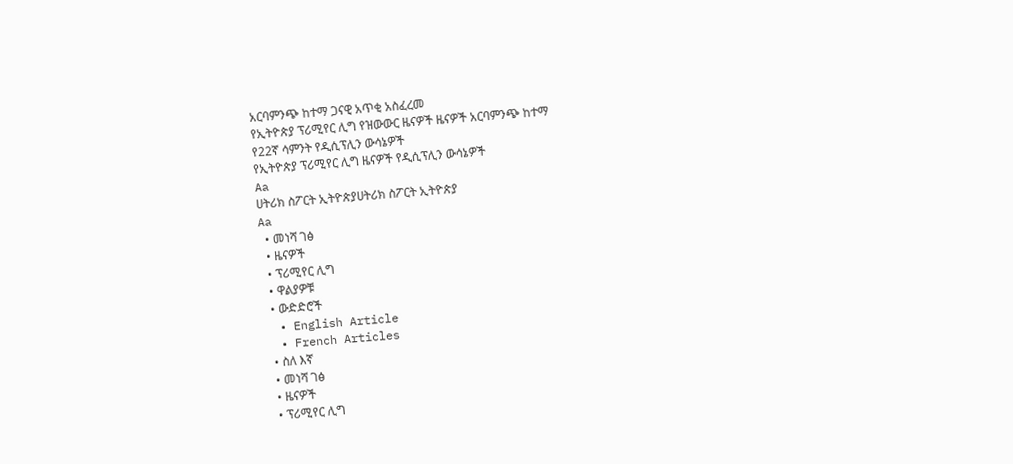አርባምንጭ ከተማ ጋናዊ አጥቂ አስፈረመ
የኢትዮጵያ ፕሪሚየር ሊግ የዝውውር ዜናዎች ዜናዎች አርባምንጭ ከተማ
የ22ኛ ሳምንት የዲሲፕሊን ውሳኔዎች
የኢትዮጵያ ፕሪሚየር ሊግ ዜናዎች የዲሲፕሊን ውሳኔዎች
Aa
ሀትሪክ ስፖርት ኢትዮጵያሀትሪክ ስፖርት ኢትዮጵያ
Aa
  • መነሻ ገፅ
  • ዜናዎች
  • ፕሪሚየር ሊግ
  • ዋልያዎቹ
  • ውድድሮች
  • English Article
  • French Articles
  • ስለ እኛ
  • መነሻ ገፅ
  • ዜናዎች
  • ፕሪሚየር ሊግ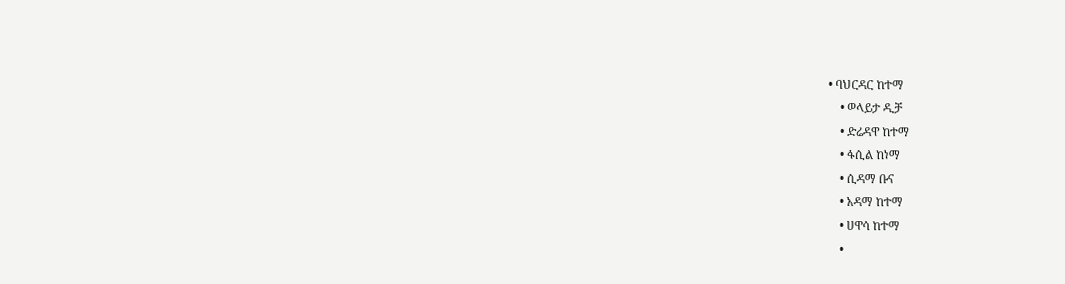• ባህርዳር ከተማ
    • ወላይታ ዲቻ
    • ድሬዳዋ ከተማ
    • ፋሲል ከነማ
    • ሲዳማ ቡና
    • አዳማ ከተማ
    • ሀዋሳ ከተማ
    •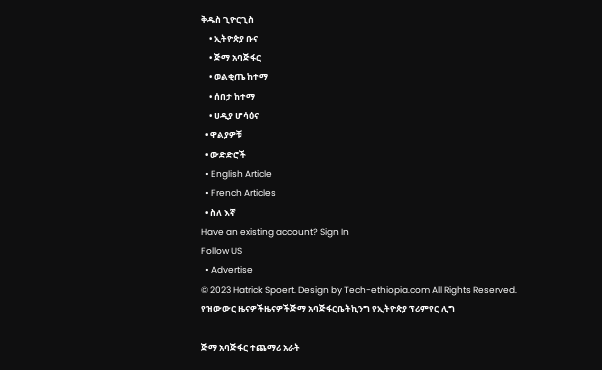ቅዱስ ጊዮርጊስ
    • ኢትዮጵያ ቡና
    • ጅማ አባጅፋር
    • ወልቂጤ ከተማ
    • ሰበታ ከተማ
    • ሀዲያ ሆሳዕና
  • ዋልያዎቹ
  • ውድድሮች
  • English Article
  • French Articles
  • ስለ እኛ
Have an existing account? Sign In
Follow US
  • Advertise
© 2023 Hatrick Spoert. Design by Tech-ethiopia.com All Rights Reserved.
የዝውውር ዜናዎችዜናዎችጅማ አባጅፋርቤትኪንግ የኢትዮጵያ ፕሪምየር ሊግ

ጅማ አባጅፋር ተጨማሪ አራት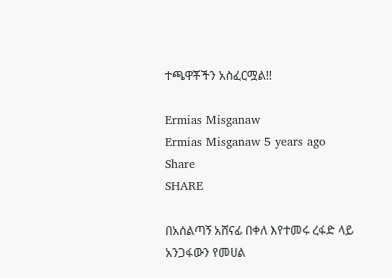ተጫዋቾችን አስፈርሟል!!

Ermias Misganaw
Ermias Misganaw 5 years ago
Share
SHARE

በአሰልጣኝ አሸናፊ በቀለ እየተመሩ ረፋድ ላይ አንጋፋውን የመሀል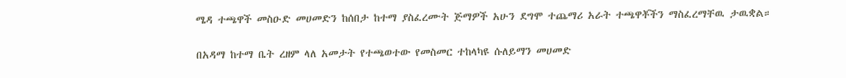ሜዳ ተጫዋች መስዑድ መሀመድን ከሰበታ ከተማ ያስፈረሙት ጅማዎች አሁን ደግሞ ተጨማሪ አራት ተጫዋቾችን ማስፈረማቸዉ ታዉቋል።

በአዳማ ከተማ ቤት ረዘም ላለ አመታት የተጫወተው የመስመር ተከላካዩ ሱለይማን መሀመድ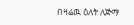በዛሬዉ ዕለት ለጅማ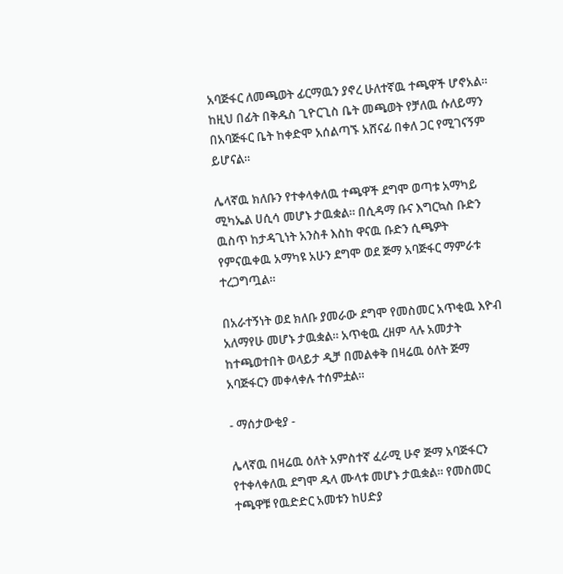አባጅፋር ለመጫወት ፊርማዉን ያኖረ ሁለተኛዉ ተጫዋች ሆኖአል። ከዚህ በፊት በቅዱስ ጊዮርጊስ ቤት መጫወት የቻለዉ ሱለይማን በአባጅፋር ቤት ከቀድሞ አሰልጣኙ አሸናፊ በቀለ ጋር የሚገናኝም ይሆናል።

ሌላኛዉ ክለቡን የተቀላቀለዉ ተጫዋች ደግሞ ወጣቱ አማካይ ሚካኤል ሀሲሳ መሆኑ ታዉቋል። በሲዳማ ቡና እግርኳስ ቡድን ዉስጥ ከታዳጊነት አንስቶ እስከ ዋናዉ ቡድን ሲጫዎት የምናዉቀዉ አማካዩ አሁን ደግሞ ወደ ጅማ አባጅፋር ማምራቱ ተረጋግጧል።

በአራተኝነት ወደ ክለቡ ያመራው ደግሞ የመስመር አጥቂዉ እዮብ አለማየሁ መሆኑ ታዉቋል። አጥቂዉ ረዘም ላሉ አመታት ከተጫወተበት ወላይታ ዲቻ በመልቀቅ በዛሬዉ ዕለት ጅማ አባጅፋርን መቀላቀሉ ተሰምቷል።

- ማሰታውቂያ -

ሌላኛዉ በዛሬዉ ዕለት አምስተኛ ፈራሚ ሁኖ ጅማ አባጅፋርን የተቀላቀለዉ ደግሞ ዱላ ሙላቱ መሆኑ ታዉቋል። የመስመር ተጫዋቹ የዉድድር አመቱን ከሀድያ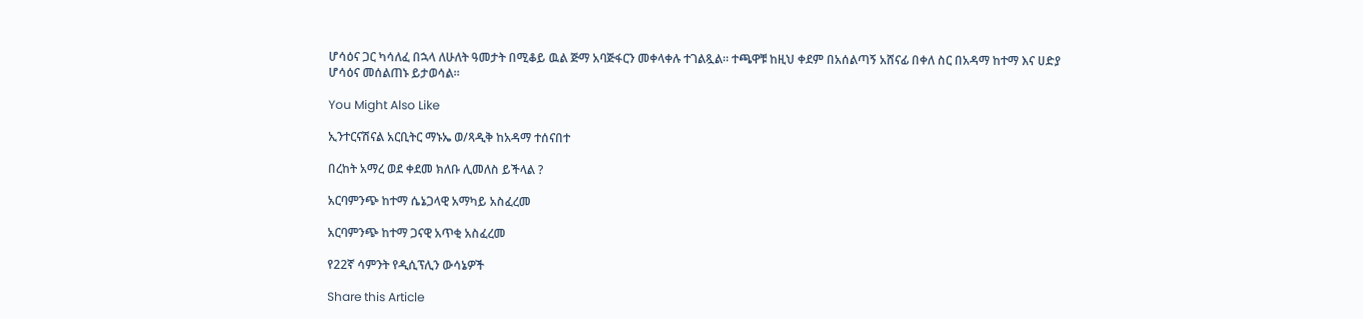ሆሳዕና ጋር ካሳለፈ በኋላ ለሁለት ዓመታት በሚቆይ ዉል ጅማ አባጅፋርን መቀላቀሉ ተገልጿል። ተጫዋቹ ከዚህ ቀደም በአሰልጣኝ አሸናፊ በቀለ ስር በአዳማ ከተማ እና ሀድያ ሆሳዕና መሰልጠኑ ይታወሳል።

You Might Also Like

ኢንተርናሽናል አርቢትር ማኑኤ ወ/ጻዲቅ ከአዳማ ተሰናበተ

በረከት አማረ ወደ ቀደመ ክለቡ ሊመለስ ይችላል ?

አርባምንጭ ከተማ ሴኔጋላዊ አማካይ አስፈረመ

አርባምንጭ ከተማ ጋናዊ አጥቂ አስፈረመ

የ22ኛ ሳምንት የዲሲፕሊን ውሳኔዎች

Share this Article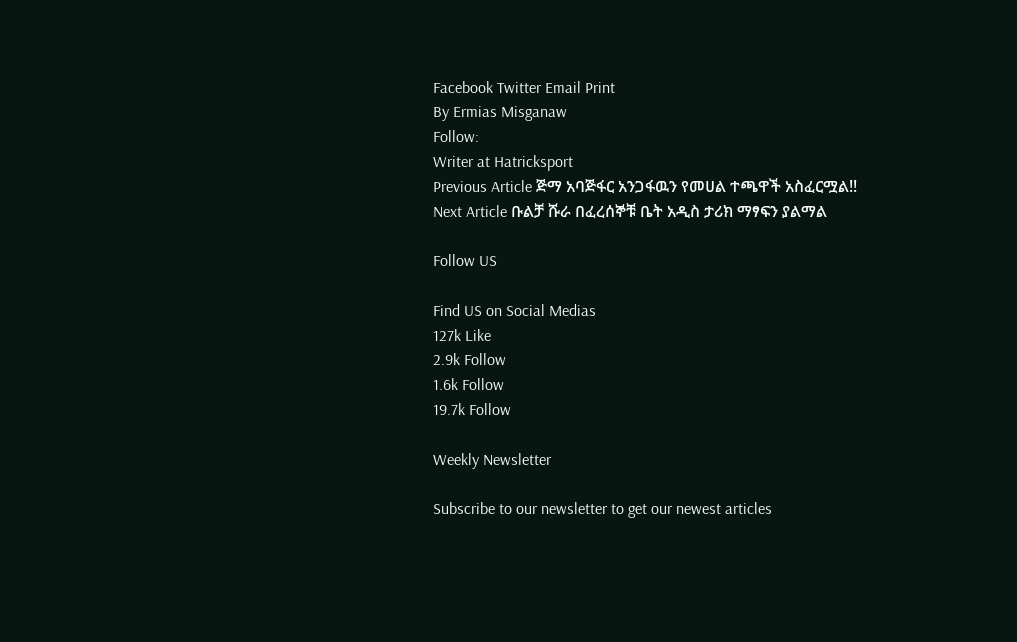Facebook Twitter Email Print
By Ermias Misganaw
Follow:
Writer at Hatricksport
Previous Article ጅማ አባጅፋር አንጋፋዉን የመሀል ተጫዋች አስፈርሟል!!
Next Article ቡልቻ ሹራ በፈረሰኞቹ ቤት አዲስ ታሪክ ማፃፍን ያልማል

Follow US

Find US on Social Medias
127k Like
2.9k Follow
1.6k Follow
19.7k Follow

Weekly Newsletter

Subscribe to our newsletter to get our newest articles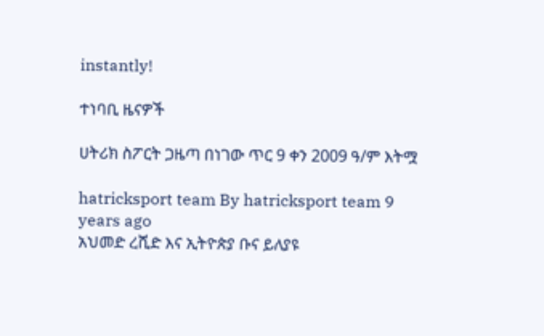instantly!

ተነባቢ ዜናዎች

ሀትሪክ ስፖርት ጋዜጣ በነገው ጥር 9 ቀን 2009 ዓ/ም እትሟ

hatricksport team By hatricksport team 9 years ago
አህመድ ረሺድ እና ኢትዮጵያ ቡና ይለያዩ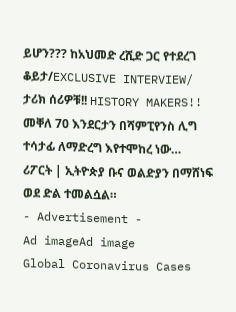ይሆን??? ከአህመድ ረሺድ ጋር የተደረገ ቆይታ/EXCLUSIVE INTERVIEW/
ታሪክ ሰሪዎቹ!! HISTORY MAKERS!!
መቐለ 70 እንደርታን በሻምፒየንስ ሊግ ተሳታፊ ለማድረግ እየተሞከረ ነው…
ሪፖርት | ኢትዮጵያ ቡና ወልድያን በማሸነፍ ወደ ድል ተመልሷል።
- Advertisement -
Ad imageAd image
Global Coronavirus Cases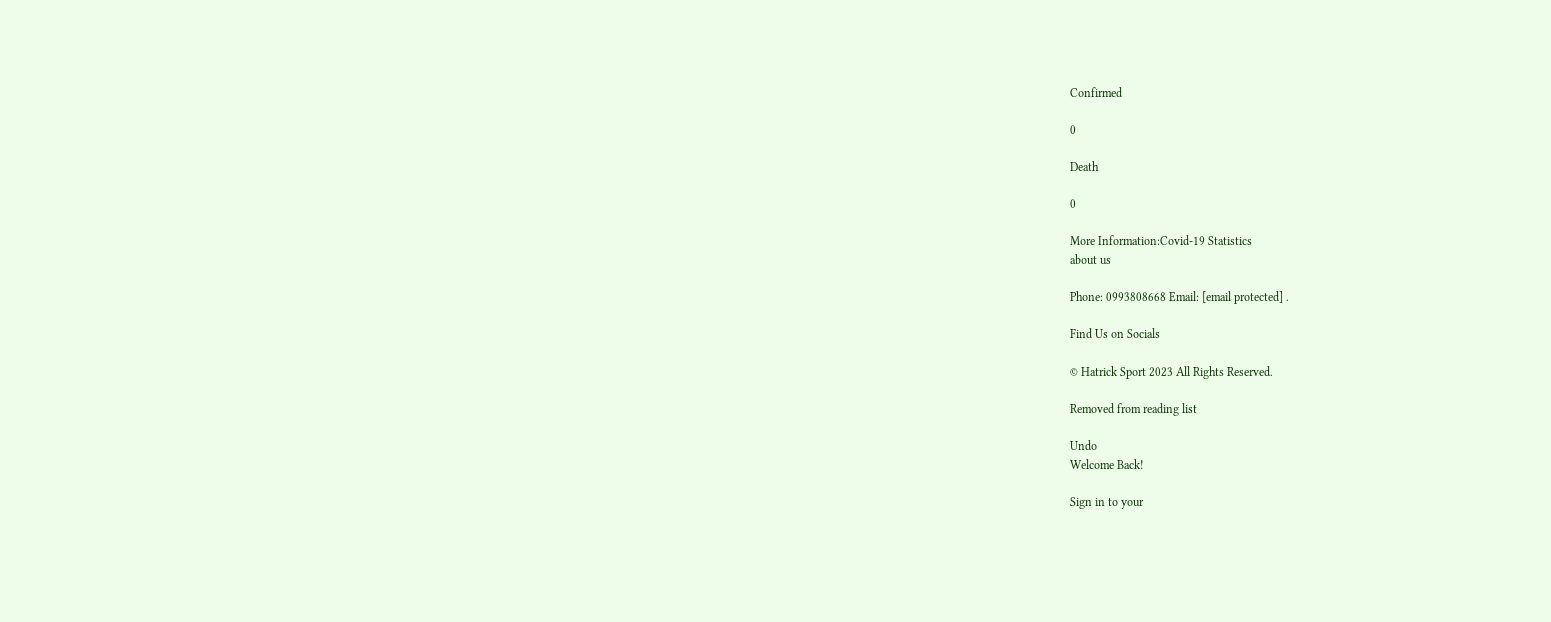Confirmed

0

Death

0

More Information:Covid-19 Statistics
about us

Phone: 0993808668 Email: [email protected] .

Find Us on Socials

© Hatrick Sport 2023 All Rights Reserved.

Removed from reading list

Undo
Welcome Back!

Sign in to your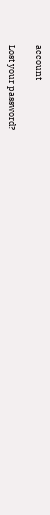account

Lost your password?